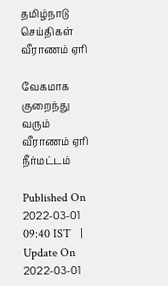தமிழ்நாடு செய்திகள்
வீராணம் ஏரி

வேகமாக குறைந்து வரும் வீராணம் ஏரி நீர்மட்டம்

Published On 2022-03-01 09:40 IST   |   Update On 2022-03-01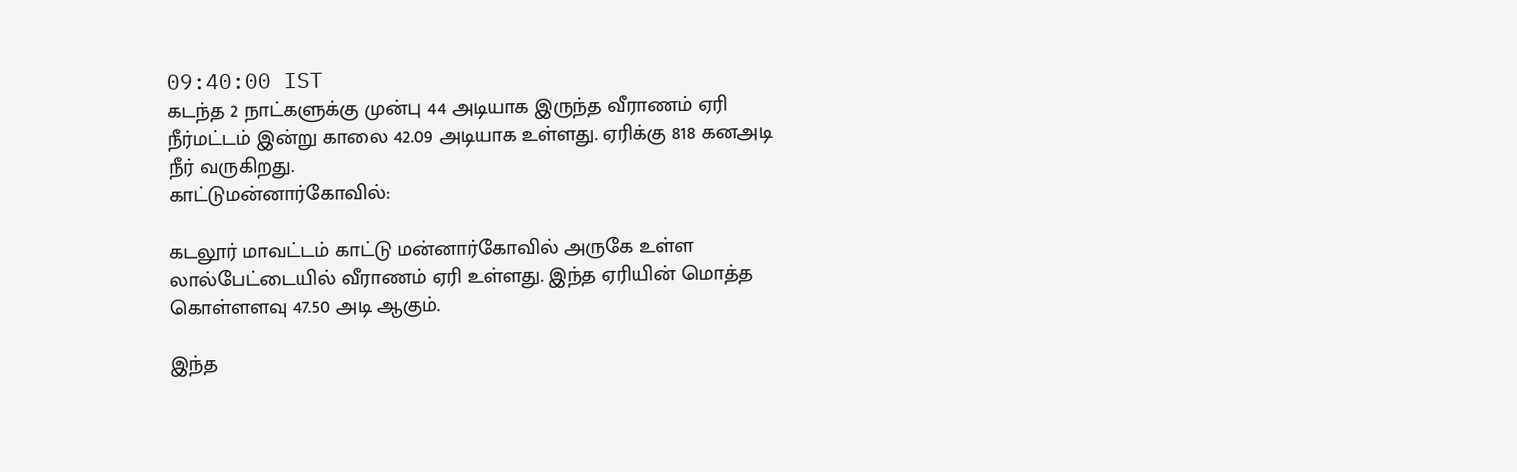09:40:00 IST
கடந்த 2 நாட்களுக்கு முன்பு 44 அடியாக இருந்த வீராணம் ஏரி நீர்மட்டம் இன்று காலை 42.09 அடியாக உள்ளது. ஏரிக்கு 818 கனஅடி நீர் வருகிறது.
காட்டுமன்னார்கோவில்:

கடலூர் மாவட்டம் காட்டு மன்னார்கோவில் அருகே உள்ள லால்பேட்டையில் வீராணம் ஏரி உள்ளது. இந்த ஏரியின் மொத்த கொள்ளளவு 47.50 அடி ஆகும்.

இந்த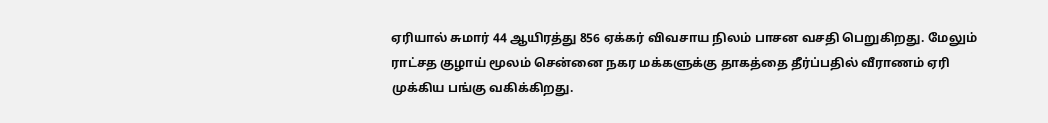ஏரியால் சுமார் 44 ஆயிரத்து 856 ஏக்கர் விவசாய நிலம் பாசன வசதி பெறுகிறது. மேலும் ராட்சத குழாய் மூலம் சென்னை நகர மக்களுக்கு தாகத்தை தீர்ப்பதில் வீராணம் ஏரி முக்கிய பங்கு வகிக்கிறது.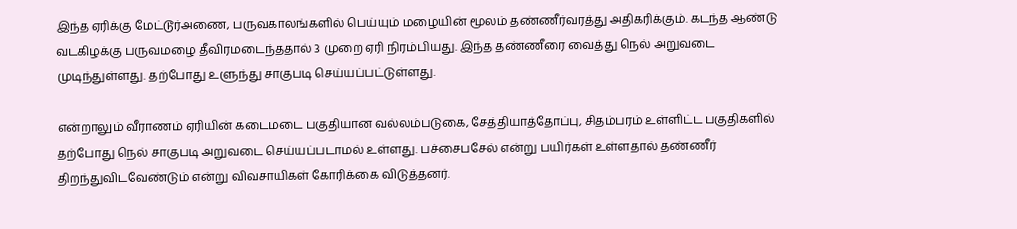இந்த ஏரிக்கு மேட்டூர்அணை, பருவகாலங்களில் பெய்யும் மழையின் மூலம் தண்ணீர்வரத்து அதிகரிக்கும். கடந்த ஆண்டு வடகிழக்கு பருவமழை தீவிரமடைந்ததால் 3 முறை ஏரி நிரம்பியது. இந்த தண்ணீரை வைத்து நெல் அறுவடை முடிந்துள்ளது. தற்போது உளுந்து சாகுபடி செய்யப்பட்டுள்ளது.

என்றாலும் வீராணம் ஏரியின் கடைமடை பகுதியான வல்லம்படுகை, சேத்தியாத்தோப்பு, சிதம்பரம் உள்ளிட்ட பகுதிகளில் தற்போது நெல் சாகுபடி அறுவடை செய்யப்படாமல் உள்ளது. பச்சைபசேல் என்று பயிர்கள் உள்ளதால் தண்ணீர் திறந்துவிடவேண்டும் என்று விவசாயிகள் கோரிக்கை விடுத்தனர்.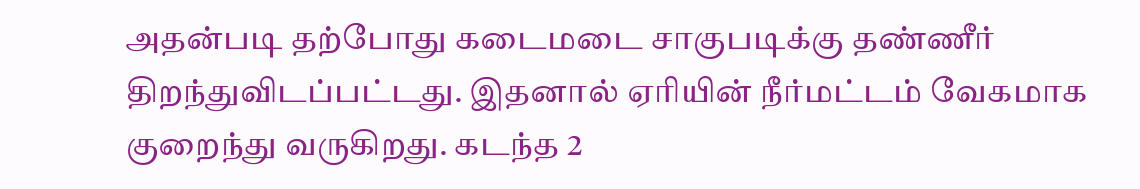அதன்படி தற்போது கடைமடை சாகுபடிக்கு தண்ணீர் திறந்துவிடப்பட்டது. இதனால் ஏரியின் நீர்மட்டம் வேகமாக குறைந்து வருகிறது. கடந்த 2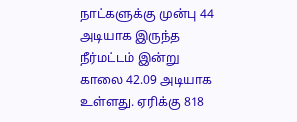நாட்களுக்கு முன்பு 44 அடியாக இருந்த நீர்மட்டம் இன்று காலை 42.09 அடியாக உள்ளது. ஏரிக்கு 818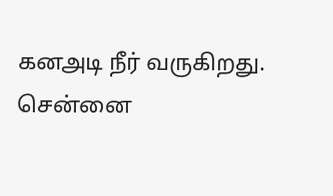கனஅடி நீர் வருகிறது. சென்னை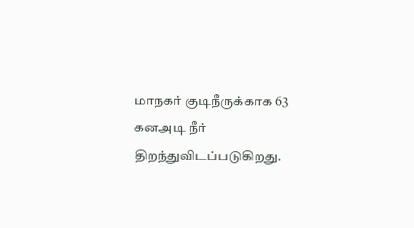மாநகர் குடிநீருக்காக 63 கனஅடி நீர் திறந்துவிடப்படுகிறது.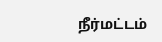நீர்மட்டம்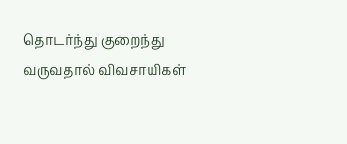தொடர்ந்து குறைந்து வருவதால் விவசாயிகள்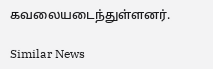கவலையடைந்துள்ளனர்.

Similar News